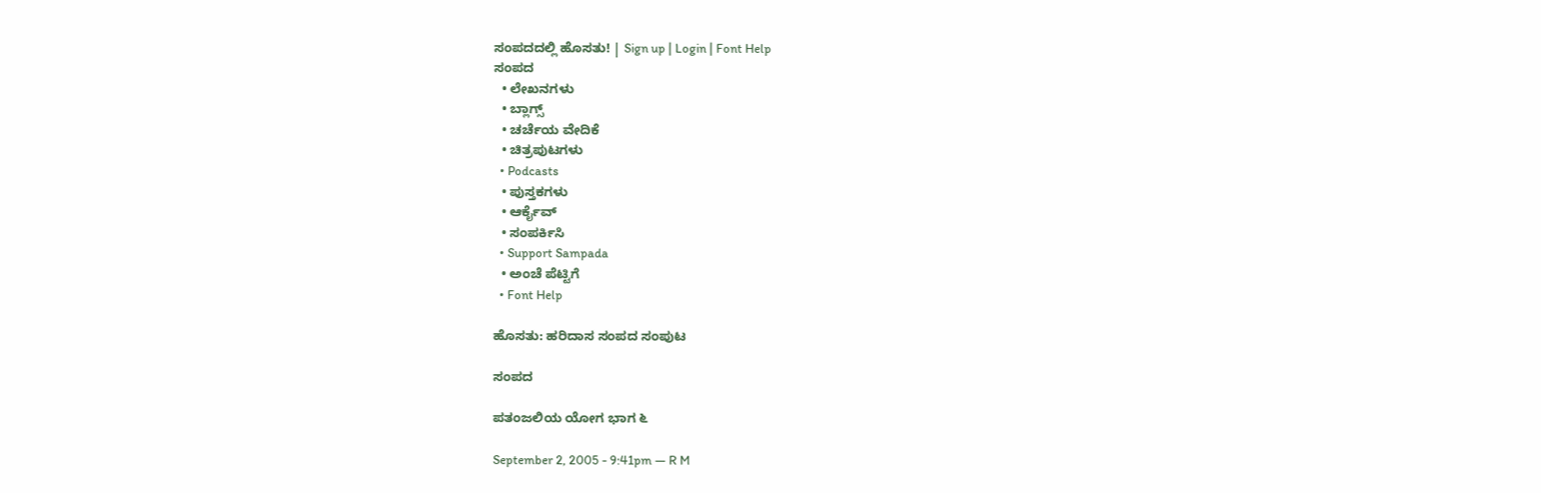ಸಂಪದದಲ್ಲಿ ಹೊಸತು! | Sign up | Login | Font Help
ಸಂಪದ
  • ಲೇಖನಗಳು
  • ಬ್ಲಾಗ್ಸ್
  • ಚರ್ಚೆಯ ವೇದಿಕೆ
  • ಚಿತ್ರಪುಟಗಳು
  • Podcasts
  • ಪುಸ್ತಕಗಳು
  • ಆರ್ಕೈವ್
  • ಸಂಪರ್ಕಿಸಿ
  • Support Sampada
  • ಅಂಚೆ ಪೆಟ್ಟಿಗೆ
  • Font Help

ಹೊಸತು: ಹರಿದಾಸ ಸಂಪದ ಸಂಪುಟ

ಸಂಪದ

ಪತಂಜಲಿಯ ಯೋಗ ಭಾಗ ೬

September 2, 2005 - 9:41pm — R M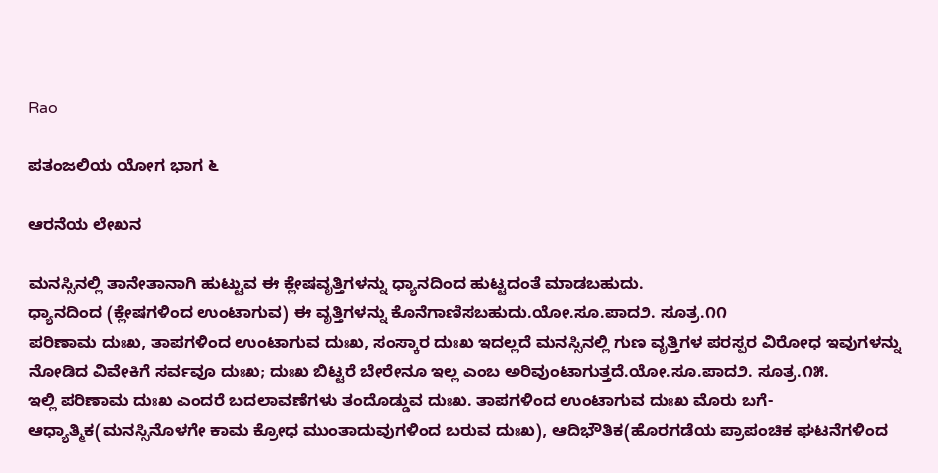Rao

ಪತಂಜಲಿಯ ಯೋಗ ಭಾಗ ೬

ಆರನೆಯ ಲೇಖನ

ಮನಸ್ಸಿನಲ್ಲಿ ತಾನೇತಾನಾಗಿ ಹುಟ್ಟುವ ಈ ಕ್ಲೇಷವೃತ್ತಿಗಳನ್ನು ಧ್ಯಾನದಿಂದ ಹುಟ್ಟದಂತೆ ಮಾಡಬಹುದು.
ಧ್ಯಾನದಿಂದ (ಕ್ಲೇಷಗಳಿಂದ ಉಂಟಾಗುವ) ಈ ವೃತ್ತಿಗಳನ್ನು ಕೊನೆಗಾಣಿಸಬಹುದು.ಯೋ.ಸೂ.ಪಾದ೨. ಸೂತ್ರ.೧೧
ಪರಿಣಾಮ ದುಃಖ, ತಾಪಗಳಿಂದ ಉಂಟಾಗುವ ದುಃಖ, ಸಂಸ್ಕಾರ ದುಃಖ ಇದಲ್ಲದೆ ಮನಸ್ಸಿನಲ್ಲಿ ಗುಣ ವೃತ್ತಿಗಳ ಪರಸ್ಪರ ವಿರೋಧ ಇವುಗಳನ್ನು ನೋಡಿದ ವಿವೇಕಿಗೆ ಸ‍ರ್ವವೂ ದುಃಖ; ದುಃಖ ಬಿಟ್ಟರೆ ಬೇರೇನೂ ಇಲ್ಲ ಎಂಬ ಅರಿವುಂಟಾಗುತ್ತದೆ.ಯೋ.ಸೂ.ಪಾದ೨. ಸೂತ್ರ.೧೫.
ಇಲ್ಲಿ ಪರಿಣಾಮ ದುಃಖ ಎಂದರೆ ಬದಲಾವಣೆಗಳು ತಂದೊಡ್ಡುವ ದುಃಖ. ತಾಪಗಳಿಂದ ಉಂಟಾಗುವ ದುಃಖ ಮೊರು ಬಗೆ-ಆಧ್ಯಾತ್ಮಿಕ(ಮನಸ್ಸಿನೊಳಗೇ ಕಾಮ ಕ್ರೋಧ ಮುಂತಾದುವುಗಳಿಂದ ಬರುವ ದುಃಖ), ಆದಿಭೌತಿಕ(ಹೊರಗಡೆಯ ಪ್ರಾಪಂಚಿಕ ಘಟನೆಗಳಿಂದ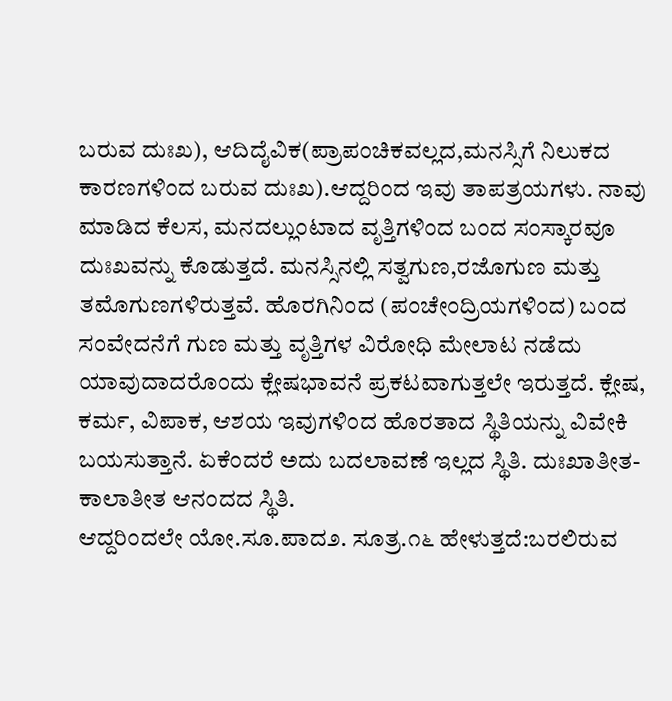ಬರುವ ದುಃಖ), ಆದಿದೈವಿಕ(ಪ್ರಾಪಂಚಿಕವಲ್ಲದ,ಮನಸ್ಸಿಗೆ ನಿಲುಕದ ಕಾರಣಗಳಿಂದ ಬರುವ ದುಃಖ).ಆದ್ದರಿಂದ ಇವು ತಾಪತ್ರಯಗಳು. ನಾವು ಮಾಡಿದ ಕೆಲಸ, ಮನದಲ್ಲುಂಟಾದ ವೃತ್ತಿಗಳಿಂದ ಬಂದ ಸಂಸ್ಕಾರವೂ ದುಃಖವನ್ನು ಕೊಡುತ್ತದೆ. ಮನಸ್ಸಿನಲ್ಲಿ ಸತ್ವಗುಣ,ರಜೊಗುಣ ಮತ್ತು ತಮೊಗುಣಗಳಿರುತ್ತವೆ. ಹೊರಗಿನಿಂದ (ಪಂಚೇಂದ್ರಿಯಗಳಿಂದ) ಬಂದ ಸಂವೇದನೆಗೆ ಗುಣ ಮತ್ತು ವೃತ್ತಿಗಳ ವಿರೋಧಿ ಮೇಲಾಟ ನಡೆದು ಯಾವುದಾದರೊಂದು ಕ್ಲೇಷಭಾವನೆ ಪ್ರಕಟವಾಗುತ್ತಲೇ ಇರುತ್ತದೆ. ಕ್ಲೇಷ, ಕರ್ಮ, ವಿಪಾಕ, ಆಶಯ ಇವುಗಳಿಂದ ಹೊರತಾದ ಸ್ಥಿತಿಯನ್ನು ವಿವೇಕಿ ಬಯಸುತ್ತಾನೆ. ಏಕೆಂದರೆ ಅದು ಬದಲಾವಣೆ ಇಲ್ಲದ ಸ್ಥಿತಿ. ದುಃಖಾತೀತ-ಕಾಲಾತೀತ ಆನಂದದ ಸ್ಥಿತಿ.
ಆದ್ದರಿಂದಲೇ ಯೋ.ಸೂ.ಪಾದ೨. ಸೂತ್ರ.೧೬ ಹೇಳುತ್ತದೆ:ಬರಲಿರುವ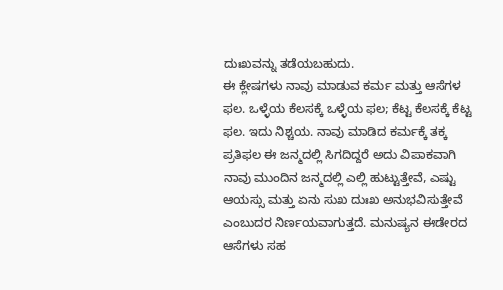ದುಃಖವನ್ನು ತಡೆಯಬಹುದು.
ಈ ಕ್ಲೇಷಗಳು ನಾವು ಮಾಡುವ ಕರ್ಮ ಮತ್ತು ಆಸೆಗಳ ಫಲ. ಒಳ್ಳೆಯ ಕೆಲಸಕ್ಕೆ ಒಳ್ಳೆಯ ಫಲ; ಕೆಟ್ಟ ಕೆಲಸಕ್ಕೆ ಕೆಟ್ಟ ಫಲ. ಇದು ನಿಶ್ಚಯ. ನಾವು ಮಾಡಿದ ಕ‍ರ್ಮಕ್ಕೆ ತಕ್ಕ ಪ್ರತಿಫಲ ಈ ಜನ್ಮದಲ್ಲಿ ಸಿಗದಿದ್ದರೆ ಅದು ವಿಪಾಕವಾಗಿ ನಾವು ಮುಂದಿನ ಜನ್ಮದಲ್ಲಿ ಎಲ್ಲಿ ಹುಟ್ಟುತ್ತೇವೆ, ಎಷ್ಟು ಆಯಸ್ಸು ಮತ್ತು ಏನು ಸುಖ ದುಃಖ ಅನುಭವಿಸುತ್ತೇವೆ ಎಂಬುದರ ನಿ‍ರ್ಣಯವಾಗುತ್ತದೆ. ಮನುಷ್ಯನ ಈಡೇರದ ಆಸೆಗಳು ಸಹ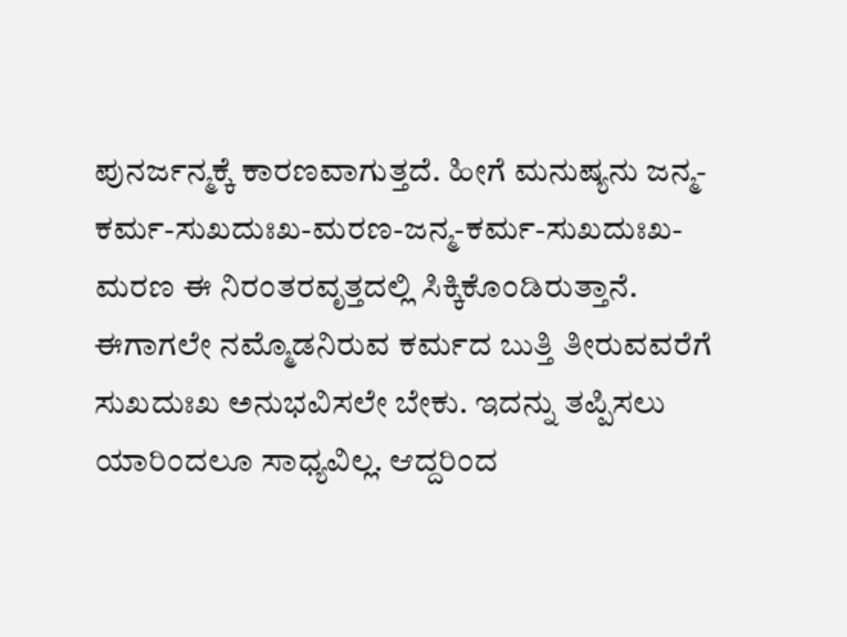ಪುನರ್ಜನ್ಮಕ್ಕೆ ಕಾರಣವಾಗುತ್ತದೆ. ಹೀಗೆ ಮನುಷ್ಯನು ಜನ್ಮ-ಕರ್ಮ-ಸುಖದುಃಖ-ಮರಣ-ಜನ್ಮ-ಕರ್ಮ-ಸುಖದುಃಖ-ಮರಣ ಈ ನಿರಂತರವೃತ್ತದಲ್ಲಿ ಸಿಕ್ಕಿಕೊಂಡಿರುತ್ತಾನೆ.
ಈಗಾಗಲೇ ನಮ್ಮೊಡನಿರುವ ಕ‍ರ್ಮದ ಬುತ್ತಿ ತೀರುವವರೆಗೆ ಸುಖದುಃಖ ಅನುಭವಿಸಲೇ ಬೇಕು. ಇದನ್ನು ತಪ್ಪಿಸಲು ಯಾರಿಂದಲೂ ಸಾಧ್ಯವಿಲ್ಲ. ಆದ್ದರಿಂದ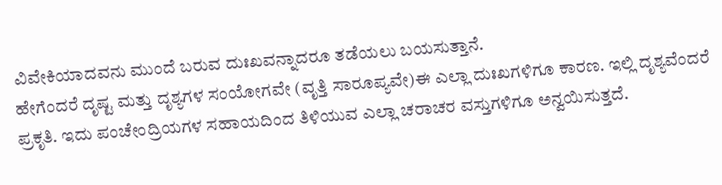ವಿವೇಕಿಯಾದವನು ಮುಂದೆ ಬರುವ ದುಃಖವನ್ನಾದರೂ ತಡೆಯಲು ಬಯಸುತ್ತಾನೆ.
ಹೇಗೆಂದರೆ ದೃಷ್ಟ ಮತ್ತು ದೃಶ್ಯಗಳ ಸಂಯೋಗವೇ (ವೃತ್ತಿ ಸಾರೂಪ್ಯವೇ)ಈ ಎಲ್ಲಾ ದುಃಖಗಳಿಗೂ ಕಾರಣ. ಇಲ್ಲಿ ದೃಶ್ಯವೆಂದರೆ ಪ್ರಕೃತಿ. ಇದು ಪಂಚೇಂದ್ರಿಯಗಳ ಸಹಾಯದಿಂದ ತಿಳಿಯುವ ಎಲ್ಲಾ ಚರಾಚರ ವಸ್ತುಗಳಿಗೂ ಅನ್ವಯಿಸುತ್ತದೆ.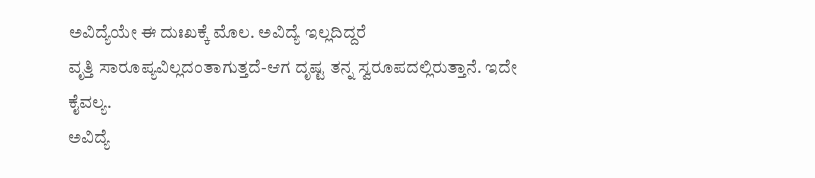ಅವಿದ್ಯೆಯೇ ಈ ದುಃಖಕ್ಕೆ ಮೊಲ. ಅವಿದ್ಯೆ ಇಲ್ಲದಿದ್ದರೆ
ವೃತ್ತಿ ಸಾರೂಪ್ಯವಿಲ್ಲದಂತಾಗುತ್ತದೆ-ಆಗ ದೃಷ್ಟ ತನ್ನ ಸ್ವರೂಪದಲ್ಲಿರುತ್ತಾನೆ. ಇದೇ ಕೈವಲ್ಯ.
ಅವಿದ್ಯೆ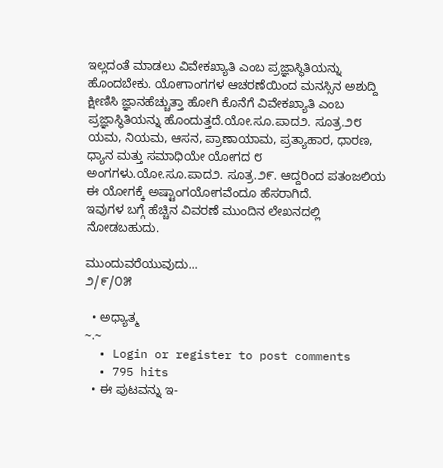ಇಲ್ಲದಂತೆ ಮಾಡಲು ವಿವೇಕಖ್ಯಾತಿ ಎಂಬ ಪ್ರಜ್ಞಾಸ್ಥಿತಿಯನ್ನು ಹೊಂದಬೇಕು. ಯೋಗಾಂಗಗಳ ಆಚರಣೆಯಿಂದ ಮನಸ್ಸಿನ ಅಶುದ್ದಿ ಕ್ಷೀಣಿಸಿ ಜ್ಞಾನಹೆಚ್ಚುತ್ತಾ ಹೋಗಿ ಕೊನೆಗೆ ವಿವೇಕಖ್ಯಾತಿ ಎಂಬ ಪ್ರಜ್ಞಾಸ್ಥಿತಿಯನ್ನು ಹೊಂದುತ್ತದೆ.ಯೋ.ಸೂ.ಪಾದ೨. ಸೂತ್ರ.೨೮
ಯಮ, ನಿಯಮ, ಆಸನ, ಪ್ರಾಣಾಯಾಮ, ಪ್ರತ್ಯಾಹಾರ, ಧಾರಣ, ಧ್ಯಾನ ಮತ್ತು ಸಮಾಧಿಯೇ ಯೋಗದ ೮ ಅಂಗಗಳು.ಯೋ.ಸೂ.ಪಾದ೨. ಸೂತ್ರ.೨೯. ಆದ್ದರಿಂದ ಪತಂಜಲಿಯ ಈ ಯೋಗಕ್ಕೆ ಅಷ್ಟಾಂಗಯೋಗವೆಂದೂ ಹೆಸರಾಗಿದೆ.
ಇವುಗಳ ಬಗ್ಗೆ ಹೆಚ್ಚಿನ ವಿವರಣೆ ಮುಂದಿನ ಲೇಖನದಲ್ಲಿ ನೋಡಬಹುದು.

ಮುಂದುವರೆಯುವುದು...
೨/೯/೦೫

  • ಅಧ್ಯಾತ್ಮ
~.~
  • Login or register to post comments
  • 795 hits
  • ಈ ಪುಟವನ್ನು ಇ-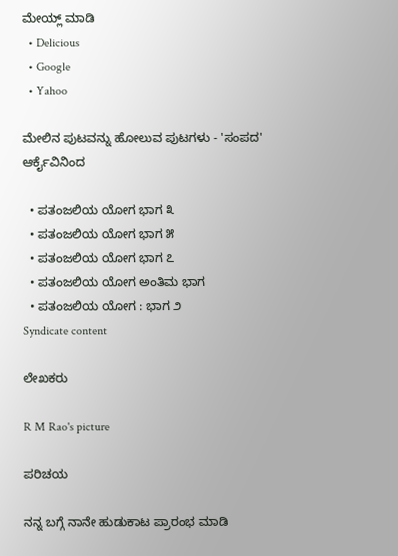ಮೇಯ್ಲ್ ಮಾಡಿ
  • Delicious
  • Google
  • Yahoo

ಮೇಲಿನ ಪುಟವನ್ನು ಹೋಲುವ ಪುಟಗಳು - 'ಸಂಪದ' ಆರ್ಕೈವಿನಿಂದ

  • ಪತಂಜಲಿಯ ಯೋಗ ಭಾಗ ೩
  • ಪತಂಜಲಿಯ ಯೋಗ ಭಾಗ ೫
  • ಪತಂಜಲಿಯ ಯೋಗ ಭಾಗ ೭
  • ಪತಂಜಲಿಯ ಯೋಗ ಅಂತಿಮ ಭಾಗ
  • ಪತಂಜಲಿಯ ಯೋಗ : ಭಾಗ ೨
Syndicate content

ಲೇಖಕರು

R M Rao's picture

ಪರಿಚಯ

ನನ್ನ ಬಗ್ಗೆ ನಾನೇ ಹುಡುಕಾಟ ಪ್ರಾರಂಭ ಮಾಡಿ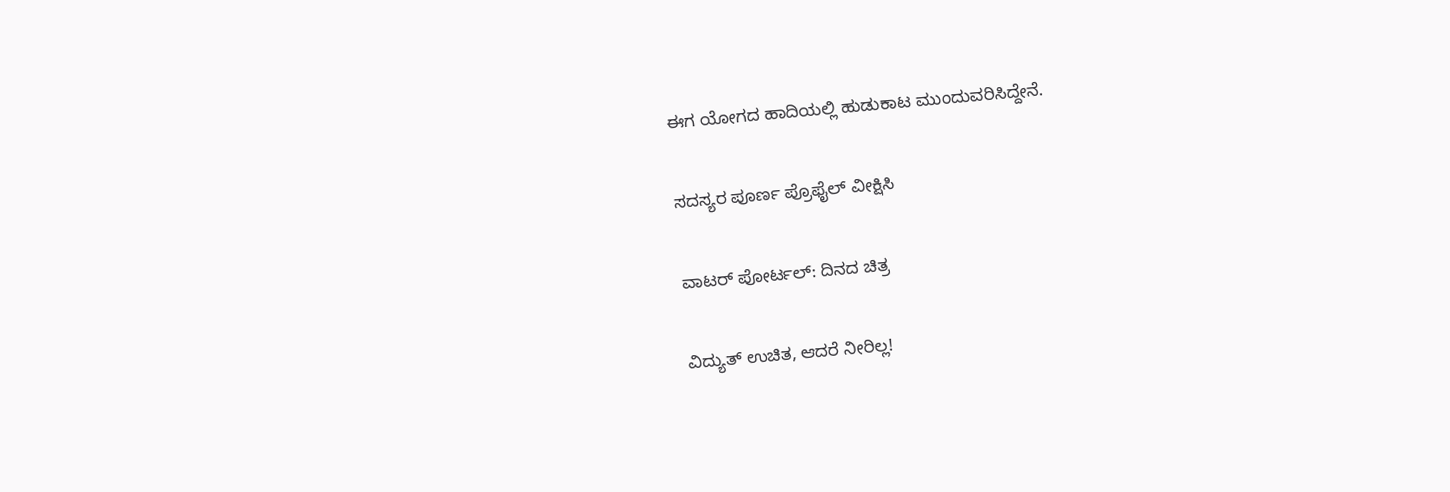ಈಗ ಯೋಗದ ಹಾದಿಯಲ್ಲಿ ಹುಡುಕಾಟ ಮುಂದುವರಿಸಿದ್ದೇನೆ.

ಸದಸ್ಯರ ಪೂರ್ಣ ಪ್ರೊಫೈಲ್ ವೀಕ್ಷಿಸಿ

ವಾಟರ್ ಪೋರ್ಟಲ್: ದಿನದ ಚಿತ್ರ

ವಿದ್ಯುತ್ ಉಚಿತ, ಆದರೆ ನೀರಿಲ್ಲ!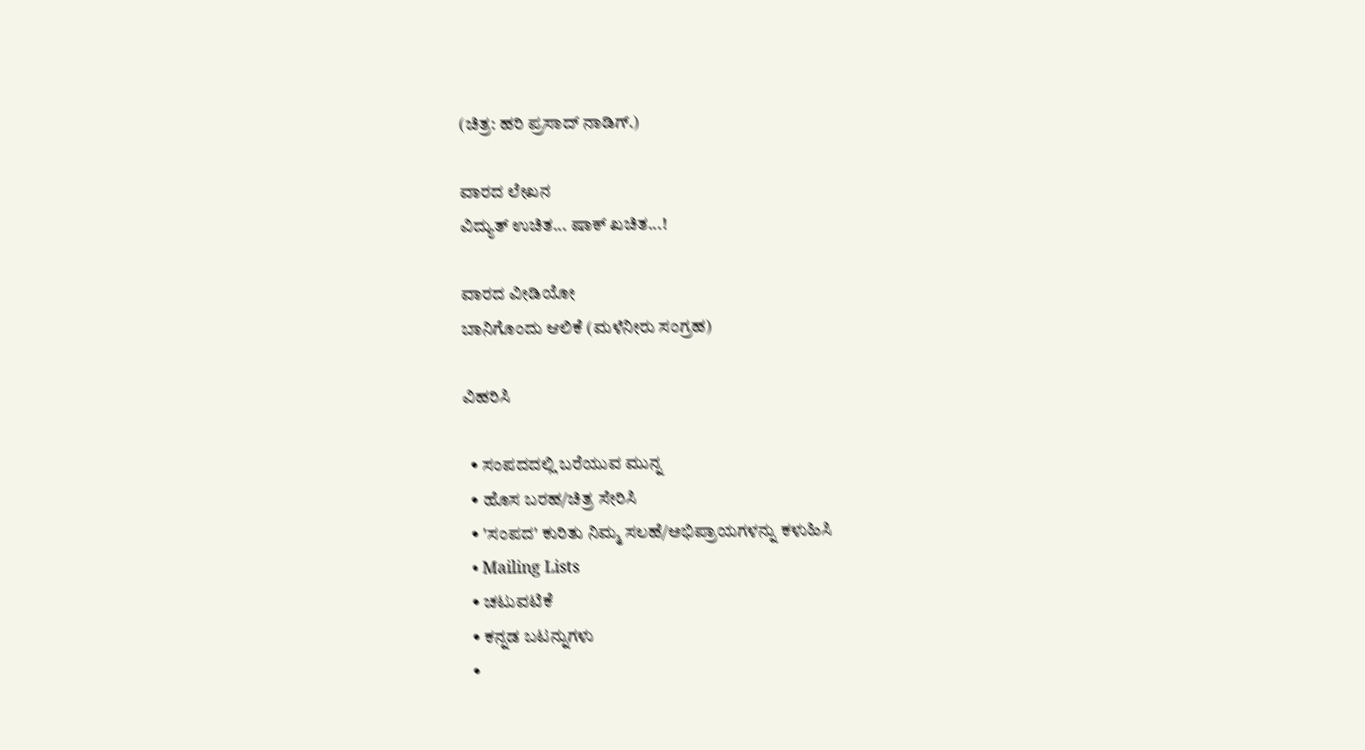(ಚಿತ್ರ: ಹರಿ ಪ್ರಸಾದ್ ನಾಡಿಗ್.)

ವಾರದ ಲೇಖನ
ವಿದ್ಯುತ್ ಉಚಿತ... ಷಾಕ್ ಖಚಿತ...!

ವಾರದ ವೀಡಿಯೋ
ಬಾನಿಗೊಂದು ಆಲಿಕೆ (ಮಳೆನೀರು ಸಂಗ್ರಹ)

ವಿಹರಿಸಿ

  • ಸಂಪದದಲ್ಲಿ ಬರೆಯುವ ಮುನ್ನ
  • ಹೊಸ ಬರಹ/ಚಿತ್ರ ಸೇರಿಸಿ
  • 'ಸಂಪದ' ಕುರಿತು ನಿಮ್ಮ ಸಲಹೆ/ಅಭಿಪ್ರಾಯಗಳನ್ನು ಕಳುಹಿಸಿ
  • Mailing Lists
  • ಚಟುವಟಿಕೆ
  • ಕನ್ನಡ ಬಟನ್ನುಗಳು
  •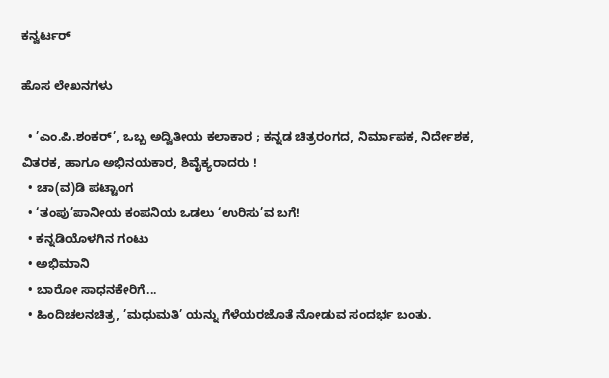ಕನ್ವರ್ಟರ್

ಹೊಸ ಲೇಖನಗಳು

  • ’ಎಂ.ಪಿ.ಶಂಕರ್’, ಒಬ್ಬ ಅದ್ವಿತೀಯ ಕಲಾಕಾರ ; ಕನ್ನಡ ಚಿತ್ರರಂಗದ, ನಿರ್ಮಾಪಕ, ನಿರ್ದೇಶಕ, ವಿತರಕ, ಹಾಗೂ ಅಭಿನಯಕಾರ, ಶಿವೈಕ್ಯರಾದರು !
  • ಚಾ(ವ)ಡಿ ಪಟ್ಟಾಂಗ
  • ‘ತಂಪು’ಪಾನೀಯ ಕಂಪನಿಯ ಒಡಲು ‘ಉರಿಸು’ವ ಬಗೆ!
  • ಕನ್ನಡಿಯೊಳಗಿನ ಗಂಟು
  • ಅಭಿಮಾನಿ
  • ಬಾರೋ ಸಾಧನಕೇರಿಗೆ...
  • ಹಿಂದಿಚಲನಚಿತ್ರ, ’ಮಧುಮತಿ’ ಯನ್ನು ಗೆಳೆಯರಜೊತೆ ನೋಡುವ ಸಂದರ್ಭ ಬಂತು.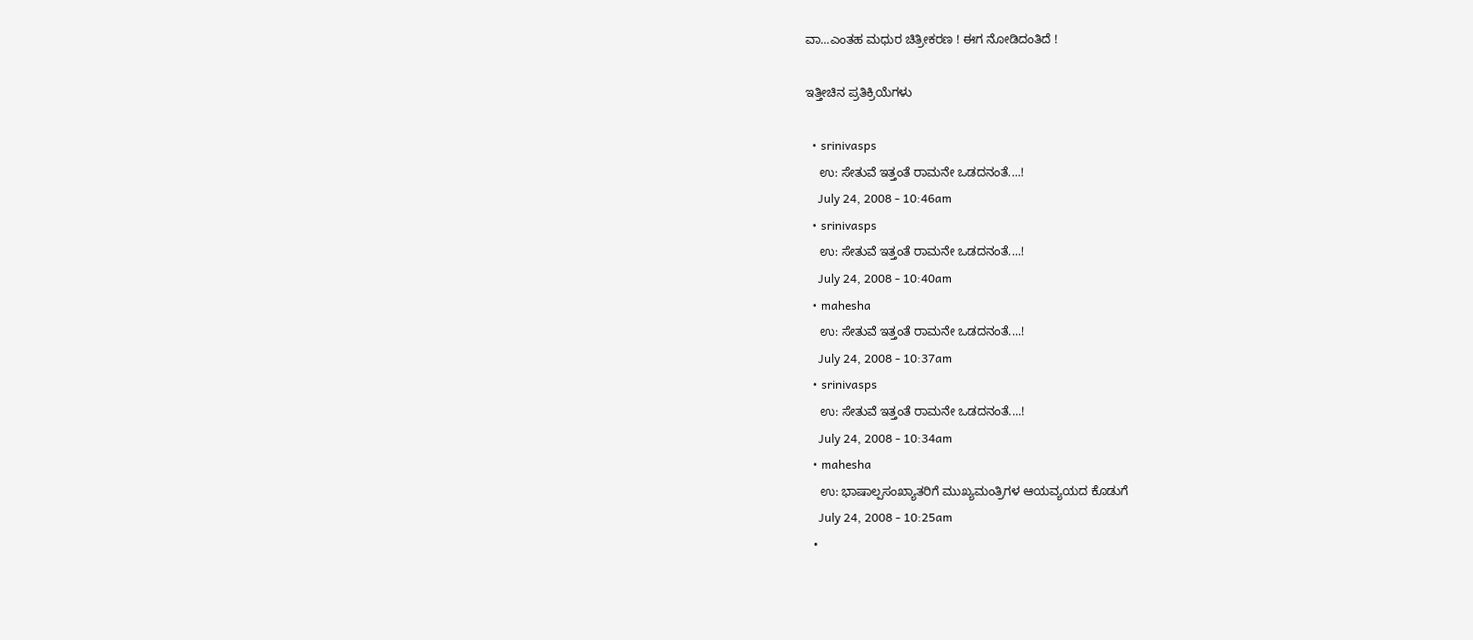ವಾ...ಎಂತಹ ಮಧುರ ಚಿತ್ರೀಕರಣ ! ಈಗ ನೋಡಿದಂತಿದೆ !

ಇತ್ತೀಚಿನ ಪ್ರತಿಕ್ರಿಯೆಗಳು

  • srinivasps
    ಉ: ಸೇತುವೆ ಇತ್ತಂತೆ ರಾಮನೇ ಒಡದನಂತೆ....!
    July 24, 2008 - 10:46am
  • srinivasps
    ಉ: ಸೇತುವೆ ಇತ್ತಂತೆ ರಾಮನೇ ಒಡದನಂತೆ....!
    July 24, 2008 - 10:40am
  • mahesha
    ಉ: ಸೇತುವೆ ಇತ್ತಂತೆ ರಾಮನೇ ಒಡದನಂತೆ....!
    July 24, 2008 - 10:37am
  • srinivasps
    ಉ: ಸೇತುವೆ ಇತ್ತಂತೆ ರಾಮನೇ ಒಡದನಂತೆ....!
    July 24, 2008 - 10:34am
  • mahesha
    ಉ: ಭಾಷಾಲ್ಪಸಂಖ್ಯಾತರಿಗೆ ಮುಖ್ಯಮಂತ್ರಿಗಳ ಆಯವ್ಯಯದ ಕೊಡುಗೆ
    July 24, 2008 - 10:25am
  •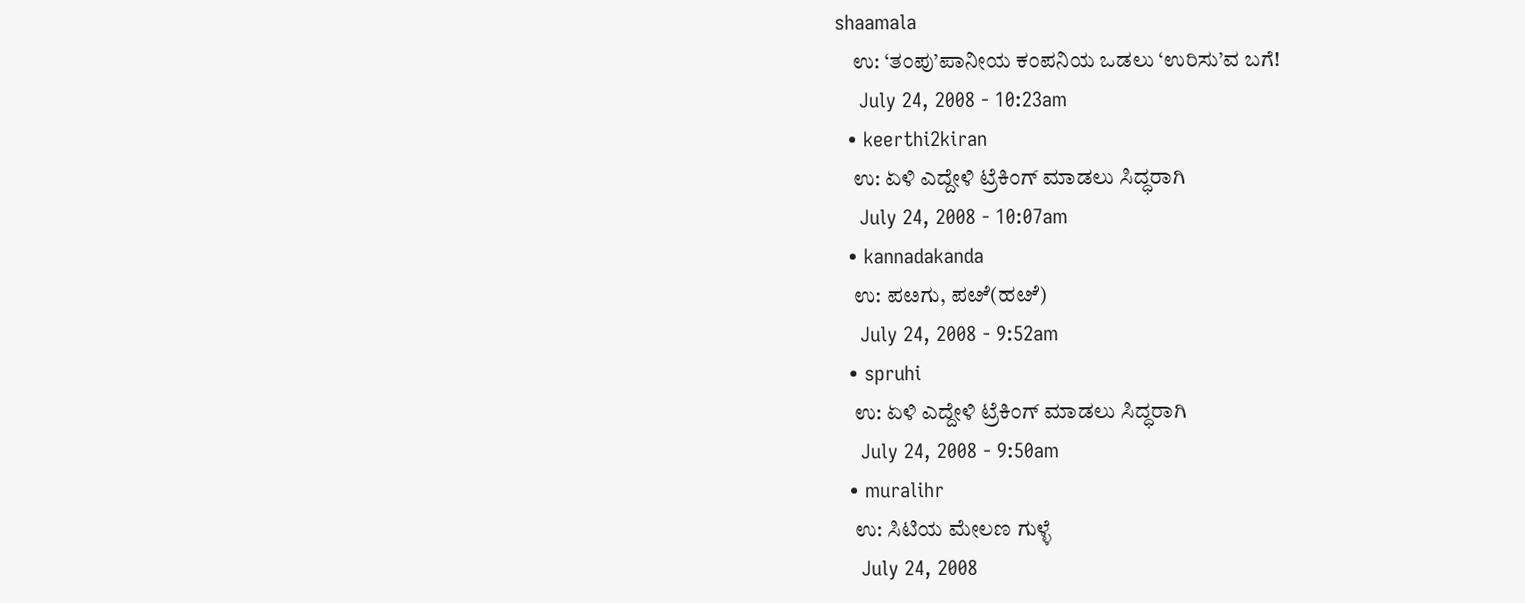shaamala
    ಉ: ‘ತಂಪು’ಪಾನೀಯ ಕಂಪನಿಯ ಒಡಲು ‘ಉರಿಸು’ವ ಬಗೆ!
    July 24, 2008 - 10:23am
  • keerthi2kiran
    ಉ: ಏಳಿ ಎದ್ದೇಳಿ ಟ್ರೆಕಿಂಗ್ ಮಾಡಲು ಸಿದ್ಧರಾಗಿ
    July 24, 2008 - 10:07am
  • kannadakanda
    ಉ: ಪೞಗು, ಪೞೆ(ಹೞೆ)
    July 24, 2008 - 9:52am
  • spruhi
    ಉ: ಏಳಿ ಎದ್ದೇಳಿ ಟ್ರೆಕಿಂಗ್ ಮಾಡಲು ಸಿದ್ಧರಾಗಿ
    July 24, 2008 - 9:50am
  • muralihr
    ಉ: ಸಿಟಿಯ ಮೇಲಣ ಗುಳ್ಳೆ
    July 24, 2008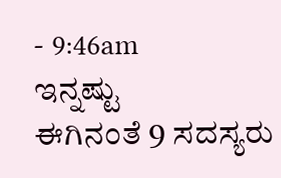- 9:46am
ಇನ್ನಷ್ಟು
ಈಗಿನಂತೆ 9 ಸದಸ್ಯರು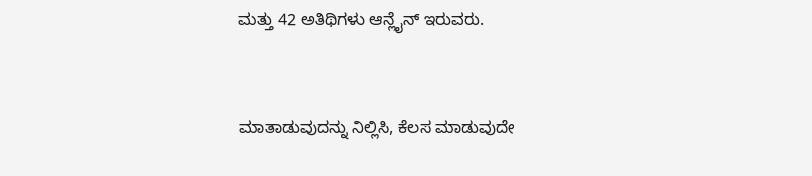ಮತ್ತು 42 ಅತಿಥಿಗಳು ಆನ್ಲೈನ್ ಇರುವರು.


ಮಾತಾಡುವುದನ್ನು ನಿಲ್ಲಿಸಿ, ಕೆಲಸ ಮಾಡುವುದೇ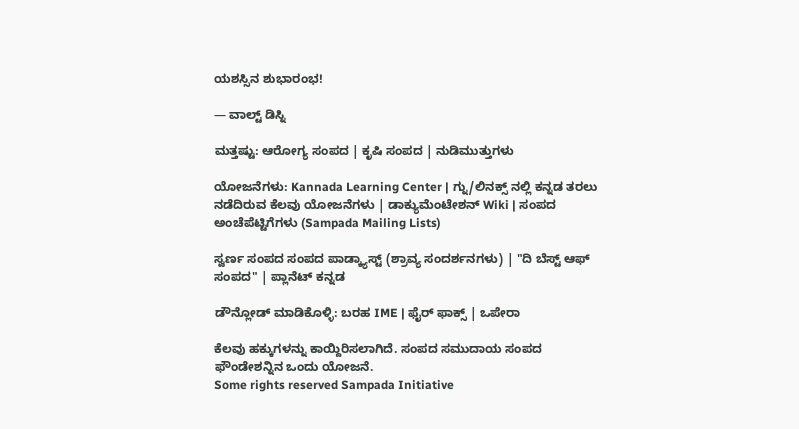ಯಶಸ್ಸಿನ ಶುಭಾರಂಭ!

— ವಾಲ್ಟ್ ಡಿಸ್ನಿ

ಮತ್ತಷ್ಟು: ಆರೋಗ್ಯ ಸಂಪದ | ಕೃಷಿ ಸಂಪದ | ನುಡಿಮುತ್ತುಗಳು

ಯೋಜನೆಗಳು: Kannada Learning Center | ಗ್ನು/ಲಿನಕ್ಸ್ ನಲ್ಲಿ ಕನ್ನಡ ತರಲು ನಡೆದಿರುವ ಕೆಲವು ಯೋಜನೆಗಳು | ಡಾಕ್ಯುಮೆಂಟೇಶನ್ Wiki | ಸಂಪದ ಅಂಚೆಪೆಟ್ಟಿಗೆಗಳು (Sampada Mailing Lists)

ಸ್ವರ್ಣ ಸಂಪದ ಸಂಪದ ಪಾಡ್ಕ್ಯಾಸ್ಟ್ (ಶ್ರಾವ್ಯ ಸಂದರ್ಶನಗಳು) | "ದಿ ಬೆಸ್ಟ್ ಆಫ್ ಸಂಪದ" | ಪ್ಲಾನೆಟ್ ಕನ್ನಡ

ಡೌನ್ಲೋಡ್ ಮಾಡಿಕೊಳ್ಳಿ: ಬರಹ IME | ಫೈರ್ ಫಾಕ್ಸ್ | ಒಪೇರಾ

ಕೆಲವು ಹಕ್ಕುಗಳನ್ನು ಕಾಯ್ದಿರಿಸಲಾಗಿದೆ. ಸಂಪದ ಸಮುದಾಯ ಸಂಪದ ಫೌಂಡೇಶನ್ನಿನ ಒಂದು ಯೋಜನೆ.
Some rights reserved Sampada Initiative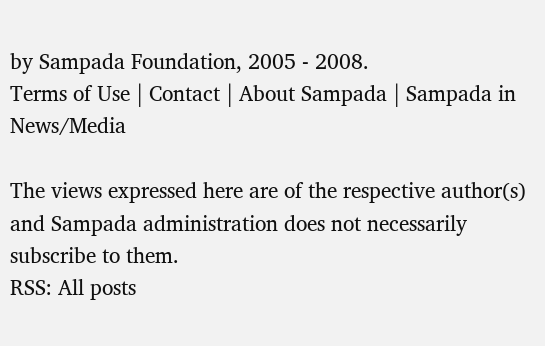by Sampada Foundation, 2005 - 2008.
Terms of Use | Contact | About Sampada | Sampada in News/Media

The views expressed here are of the respective author(s) and Sampada administration does not necessarily subscribe to them.
RSS: All posts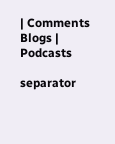| Comments
Blogs | Podcasts

separator